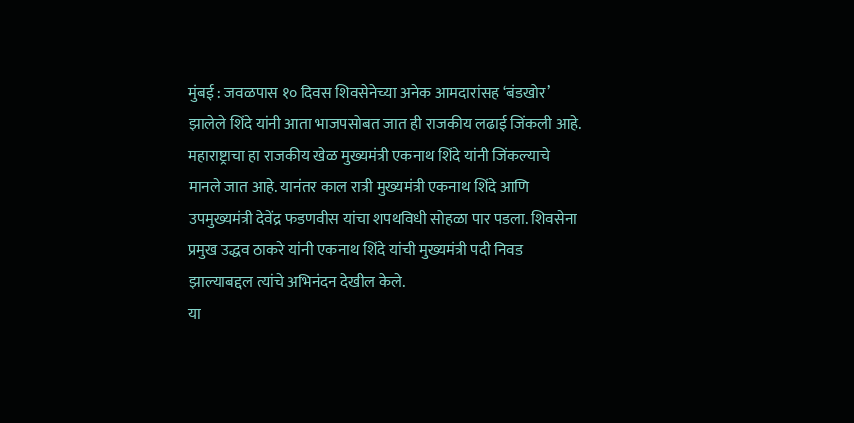मुंबई : जवळपास १० दिवस शिवसेनेच्या अनेक आमदारांसह ‘बंडखोर’ झालेले शिंदे यांनी आता भाजपसोबत जात ही राजकीय लढाई जिंकली आहे. महाराष्ट्राचा हा राजकीय खेळ मुख्यमंत्री एकनाथ शिंदे यांनी जिंकल्याचे मानले जात आहे. यानंतर काल रात्री मुख्यमंत्री एकनाथ शिंदे आणि उपमुख्यमंत्री देवेंद्र फडणवीस यांचा शपथविधी सोहळा पार पडला. शिवसेना प्रमुख उद्धव ठाकरे यांनी एकनाथ शिंदे यांची मुख्यमंत्री पदी निवड झाल्याबद्दल त्यांचे अभिनंदन देखील केले.
या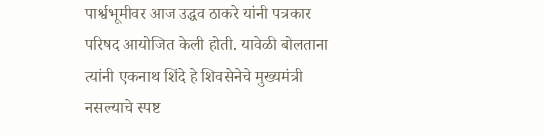पार्श्वभूमीवर आज उद्धव ठाकरे यांनी पत्रकार परिषद आयोजित केली होती. यावेळी बोलताना त्यांनी एकनाथ शिंदे हे शिवसेनेचे मुख्यमंत्री नसल्याचे स्पष्ट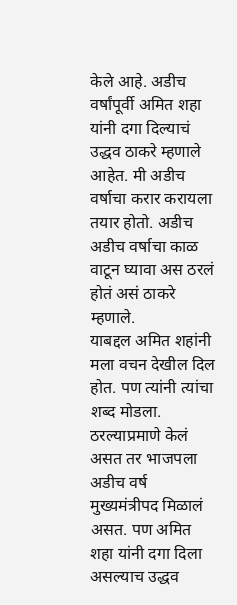केले आहे. अडीच वर्षांपूर्वी अमित शहा यांनी दगा दिल्याचं उद्धव ठाकरे म्हणाले आहेत. मी अडीच वर्षाचा करार करायला तयार होतो. अडीच अडीच वर्षाचा काळ वाटून घ्यावा अस ठरलं होतं असं ठाकरे म्हणाले.
याबद्दल अमित शहांनी मला वचन देखील दिल होत. पण त्यांनी त्यांचा शब्द मोडला. ठरल्याप्रमाणे केलं असत तर भाजपला अडीच वर्ष मुख्यमंत्रीपद मिळालं असत. पण अमित शहा यांनी दगा दिला असल्याच उद्धव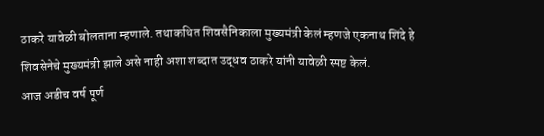ठाकरे यावेळी बोलताना म्हणाले. तथाकथित शिवसैनिकाला मुख्यमंत्री केलं म्हणजे एकनाथ शिंदे हे शिवसेनेचे मुख्यमंत्री झाले असे नाही अशा शब्दात उद्धव ठाकरे यांनी यावेळी स्पष्ट केलं.
आज अडीच वर्ष पूर्ण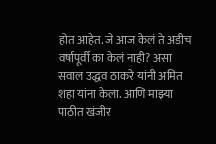होत आहेत. जे आज केलं ते अडीच वर्षापूर्वी का केलं नाही? असा सवाल उद्धव ठाकरे यांनी अमित शहा यांना केला. आणि माझ्या पाठीत खंजीर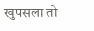खुपसला तो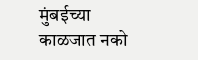मुंबईच्या काळजात नको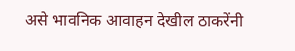असे भावनिक आवाहन देखील ठाकरेंनी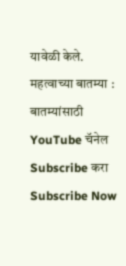यावेळी केले.
महत्वाच्या बातम्या :
बातम्यांसाठी YouTube चॅनेल Subscribe करा
Subscribe Now